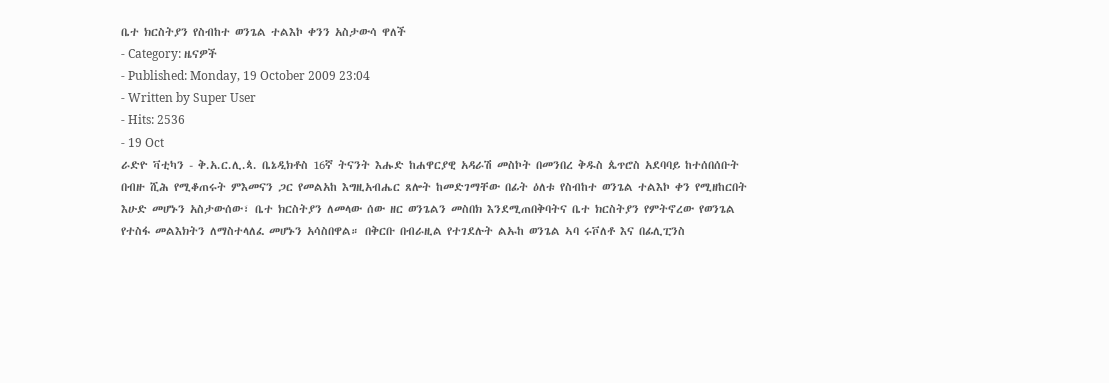ቤተ ክርስትያን የስብከተ ወንጌል ተልእኮ ቀንን አስታውሳ ዋለች
- Category: ዜናዎች
- Published: Monday, 19 October 2009 23:04
- Written by Super User
- Hits: 2536
- 19 Oct
ራድዮ ቫቲካን - ቅ.አ.ር.ሊ.ጳ. ቤኔዲክቶስ 16ኛ ትናንት እሑድ ከሐዋርያዊ አዳራሽ መስኮት በመንበረ ቅዱስ ጴጥሮስ አደባባይ ከተሰበሰቡት በብዙ ሺሕ የሚቆጠሩት ምእመናን ጋር የመልአከ እግዚአብሔር ጸሎት ከመድገማቸው በፊት ዕለቱ የስብከተ ወንጌል ተልእኮ ቀን የሚዘከርበት እሁድ መሆኑን አስታውሰው፣ ቤተ ክርስትያን ለመላው ሰው ዘር ወንጌልን መስበክ እንደሚጠበቅባትና ቤተ ክርስትያን የምትኖረው የወንጌል የተስፋ መልእክትን ለማስተላለፈ መሆኑን አሳስበዋል። በቅርቡ በብራዚል የተገደሉት ልኡከ ወንጌል ኣባ ሩቮለቶ እና በፊሊፒንስ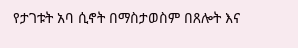የታገቱት አባ ሲኖት በማስታወስም በጸሎት እና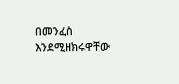በመንፈስ እንደሚዘክሩዋቸው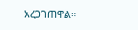አረጋገጠዋል።